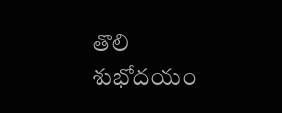తొలి శుభోదయం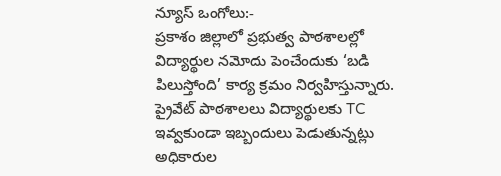న్యూస్ ఒంగోలు:-
ప్రకాశం జిల్లాలో ప్రభుత్వ పాఠశాలల్లో విద్యార్థుల నమోదు పెంచేందుకు ‘బడి పిలుస్తోంది’ కార్య క్రమం నిర్వహిస్తున్నారు. ప్రైవేట్ పాఠశాలలు విద్యార్థులకు TC ఇవ్వకుండా ఇబ్బందులు పెడుతున్నట్లు అధికారుల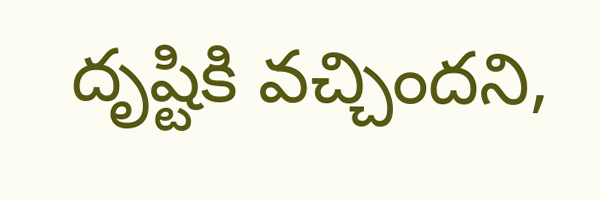దృష్టికి వచ్చిందని,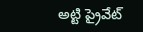అట్టి ప్రైవేట్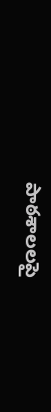పాఠశాలలపై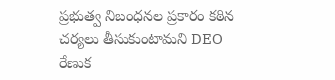ప్రభుత్వ నిబంధనల ప్రకారం కఠిన చర్యలు తీసుకుంటామని DEO రేణుక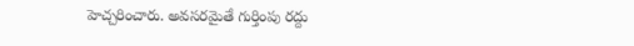హెచ్చరించారు. అవసరమైతే గుర్తింపు రద్దు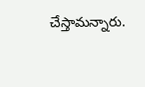చేస్తామన్నారు.